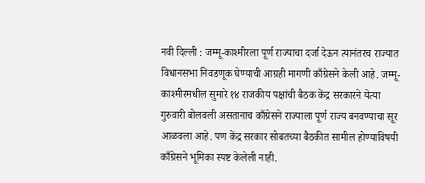नवी दिल्ली : जम्मू-काश्मीरला पूर्ण राज्याचा दर्जा देऊन त्यानंतरच राज्यात विधानसभा निवडणूक घेण्याची आग्रही मागणी काँग्रेसने केली आहे. जम्मू-काश्मीरमधील सुमारे १४ राजकीय पक्षांची बैठक केंद्र सरकारने येत्या गुरुवारी बोलवली असतानाच काँग्रेसने राज्याला पूर्ण राज्य बनवण्याचा सूर आळवला आहे. पण केंद्र सरकार सोबतच्या बैठकीत सामील होण्याविषयी काँग्रेसने भूमिका स्पष्ट केलेली नाही.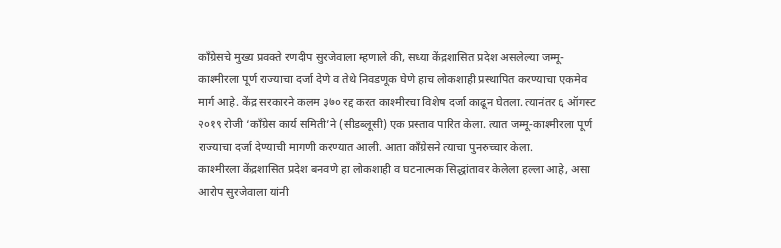काँग्रेसचे मुख्य प्रवक्ते रणदीप सुरजेवाला म्हणाले की, सध्या केंद्रशासित प्रदेश असलेल्या जम्मू-काश्मीरला पूर्ण राज्याचा दर्जा देणे व तेथे निवडणूक घेणे हाच लोकशाही प्रस्थापित करण्याचा एकमेव मार्ग आहे. केंद्र सरकारने कलम ३७० रद्द करत काश्मीरचा विशेष दर्जा काढून घेतला. त्यानंतर ६ ऑगस्ट २०१९ रोजी ‘काँग्रेस कार्य समिती’ने (सीडब्लूसी) एक प्रस्ताव पारित केला. त्यात जम्मू-काश्मीरला पूर्ण राज्याचा दर्जा देण्याची मागणी करण्यात आली. आता काँग्रेसने त्याचा पुनरुच्चार केला.
काश्मीरला केंद्रशासित प्रदेश बनवणे हा लोकशाही व घटनात्मक सिद्धांतावर केलेला हल्ला आहे, असा आरोप सुरजेवाला यांनी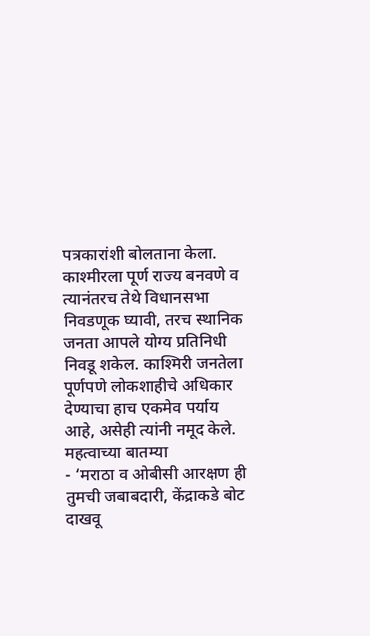पत्रकारांशी बोलताना केला. काश्मीरला पूर्ण राज्य बनवणे व त्यानंतरच तेथे विधानसभा निवडणूक घ्यावी, तरच स्थानिक जनता आपले योग्य प्रतिनिधी निवडू शकेल. काश्मिरी जनतेला पूर्णपणे लोकशाहीचे अधिकार देण्याचा हाच एकमेव पर्याय आहे, असेही त्यांनी नमूद केले.
महत्वाच्या बातम्या
- ‘मराठा व ओबीसी आरक्षण ही तुमची जबाबदारी, केंद्राकडे बोट दाखवू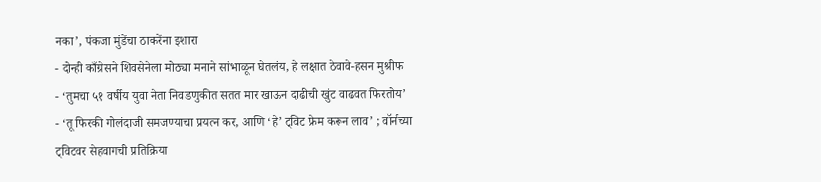नका’, पंकजा मुंडेंचा ठाकरेंना इशारा
- दोन्ही काँग्रेसने शिवसेनेला मोठ्या मनाने सांभाळून घेतलंय, हे लक्षात ठेवावे-हसन मुश्रीफ
- ‘तुमचा ५१ वर्षीय युवा नेता निवडणुकीत सतत मार खाऊन दाढीची खुंट वाढवत फिरतोय’
- ‘तू फिरकी गोलंदाजी समजण्याचा प्रयत्न कर, आणि ‘हे’ ट्विट फ्रेम करून लाव’ ; वॉर्नच्या ट्विटवर सेहवागची प्रतिक्रिया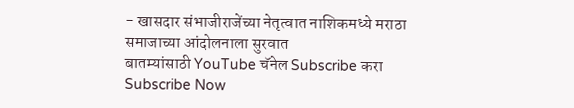- खासदार संभाजीराजेंच्या नेतृत्वात नाशिकमध्ये मराठा समाजाच्या आंदोलनाला सुरवात
बातम्यांसाठी YouTube चॅनेल Subscribe करा
Subscribe Now